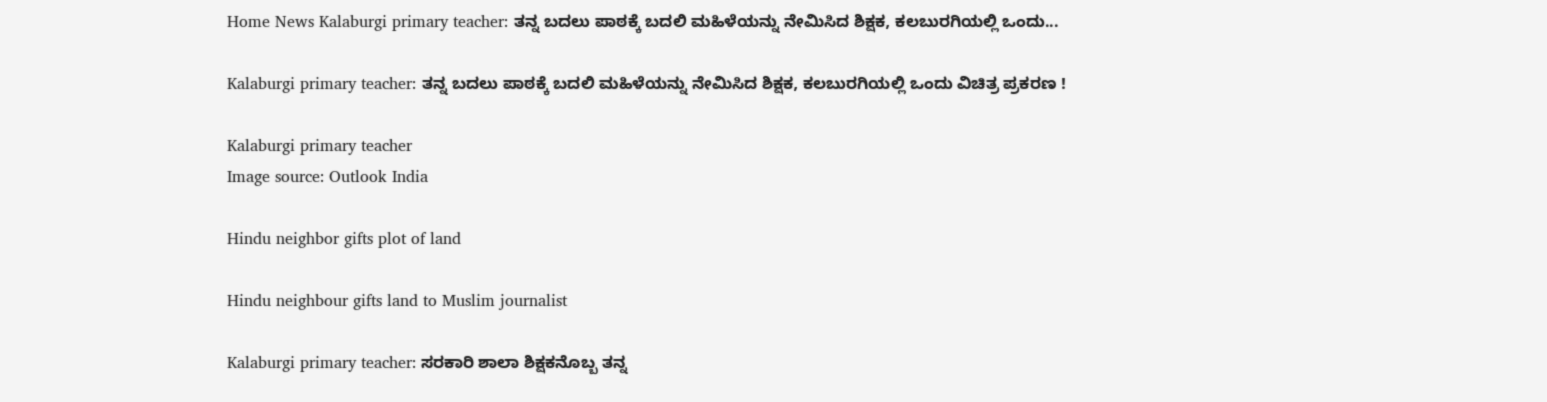Home News Kalaburgi primary teacher: ತನ್ನ ಬದಲು ಪಾಠಕ್ಕೆ ಬದಲಿ ಮಹಿಳೆಯನ್ನು ನೇಮಿಸಿದ ಶಿಕ್ಷಕ, ಕಲಬುರಗಿಯಲ್ಲಿ ಒಂದು...

Kalaburgi primary teacher: ತನ್ನ ಬದಲು ಪಾಠಕ್ಕೆ ಬದಲಿ ಮಹಿಳೆಯನ್ನು ನೇಮಿಸಿದ ಶಿಕ್ಷಕ, ಕಲಬುರಗಿಯಲ್ಲಿ ಒಂದು ವಿಚಿತ್ರ ಪ್ರಕರಣ !

Kalaburgi primary teacher
Image source: Outlook India

Hindu neighbor gifts plot of land

Hindu neighbour gifts land to Muslim journalist

Kalaburgi primary teacher: ಸರಕಾರಿ ಶಾಲಾ ಶಿಕ್ಷಕನೊಬ್ಬ ತನ್ನ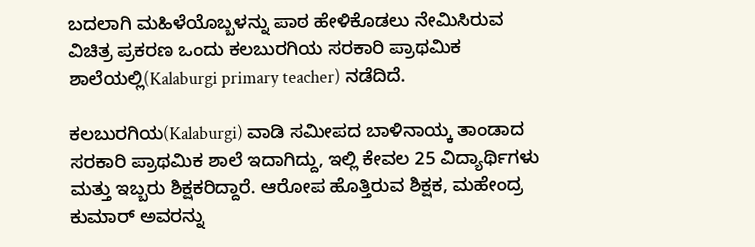ಬದಲಾಗಿ ಮಹಿಳೆಯೊಬ್ಬಳನ್ನು ಪಾಠ ಹೇಳಿಕೊಡಲು ನೇಮಿಸಿರುವ ವಿಚಿತ್ರ ಪ್ರಕರಣ ಒಂದು ಕಲಬುರಗಿಯ ಸರಕಾರಿ ಪ್ರಾಥಮಿಕ ಶಾಲೆಯಲ್ಲಿ(Kalaburgi primary teacher) ನಡೆದಿದೆ.

ಕಲಬುರಗಿಯ(Kalaburgi) ವಾಡಿ ಸಮೀಪದ ಬಾಳಿನಾಯ್ಕ ತಾಂಡಾದ ಸರಕಾರಿ ಪ್ರಾಥಮಿಕ ಶಾಲೆ ಇದಾಗಿದ್ದು, ಇಲ್ಲಿ ಕೇವಲ 25 ವಿದ್ಯಾರ್ಥಿಗಳು ಮತ್ತು ಇಬ್ಬರು ಶಿಕ್ಷಕರಿದ್ದಾರೆ. ಆರೋಪ ಹೊತ್ತಿರುವ ಶಿಕ್ಷಕ, ಮಹೇಂದ್ರ ಕುಮಾರ್‌ ಅವರನ್ನು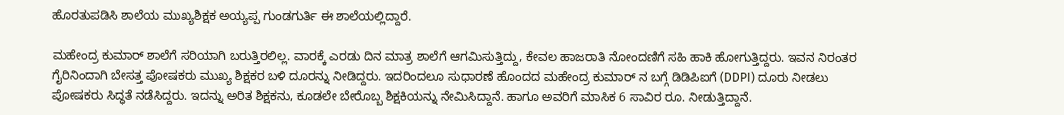ಹೊರತುಪಡಿಸಿ ಶಾಲೆಯ ಮುಖ್ಯಶಿಕ್ಷಕ ಅಯ್ಯಪ್ಪ ಗುಂಡಗುರ್ತಿ ಈ ಶಾಲೆಯಲ್ಲಿದ್ದಾರೆ.

ಮಹೇಂದ್ರ ಕುಮಾರ್‌ ಶಾಲೆಗೆ ಸರಿಯಾಗಿ ಬರುತ್ತಿರಲಿಲ್ಲ. ವಾರಕ್ಕೆ ಎರಡು ದಿನ ಮಾತ್ರ ಶಾಲೆಗೆ ಆಗಮಿಸುತ್ತಿದ್ದು, ಕೇವಲ ಹಾಜರಾತಿ ನೋಂದಣಿಗೆ ಸಹಿ ಹಾಕಿ ಹೋಗುತ್ತಿದ್ದರು. ಇವನ ನಿರಂತರ ಗೈರಿನಿಂದಾಗಿ ಬೇಸತ್ತ ಪೋಷಕರು ಮುಖ್ಯ ಶಿಕ್ಷಕರ ಬಳಿ ದೂರನ್ನು ನೀಡಿದ್ದರು. ಇದರಿಂದಲೂ ಸುಧಾರಣೆ ಹೊಂದದ ಮಹೇಂದ್ರ ಕುಮಾರ್ ನ ಬಗ್ಗೆ ಡಿಡಿಪಿಐಗೆ (DDPI) ದೂರು ನೀಡಲು ಪೋಷಕರು ಸಿದ್ಧತೆ ನಡೆಸಿದ್ದರು. ಇದನ್ನು ಅರಿತ ಶಿಕ್ಷಕನು, ಕೂಡಲೇ ಬೇರೊಬ್ಬ ಶಿಕ್ಷಕಿಯನ್ನು ನೇಮಿಸಿದ್ದಾನೆ. ಹಾಗೂ ಅವರಿಗೆ ಮಾಸಿಕ 6 ಸಾವಿರ ರೂ. ನೀಡುತ್ತಿದ್ದಾನೆ.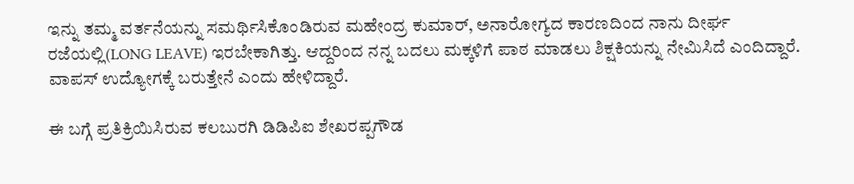ಇನ್ನು ತಮ್ಮ ವರ್ತನೆಯನ್ನು ಸಮರ್ಥಿಸಿಕೊಂಡಿರುವ ಮಹೇಂದ್ರ ಕುಮಾರ್‌, ಅನಾರೋಗ್ಯದ ಕಾರಣದಿಂದ ನಾನು ದೀರ್ಘ ರಜೆಯಲ್ಲಿ(LONG LEAVE) ಇರಬೇಕಾಗಿತ್ತು. ಆದ್ದರಿಂದ ನನ್ನ ಬದಲು ಮಕ್ಕಳಿಗೆ ಪಾಠ ಮಾಡಲು ಶಿಕ್ಷಕಿಯನ್ನು ನೇಮಿಸಿದೆ ಎಂದಿದ್ದಾರೆ. ವಾಪಸ್‌ ಉದ್ಯೋಗಕ್ಕೆ ಬರುತ್ತೇನೆ ಎಂದು ಹೇಳಿದ್ದಾರೆ.

ಈ ಬಗ್ಗೆ ಪ್ರತಿಕ್ರಿಯಿಸಿರುವ ಕಲಬುರಗಿ ಡಿಡಿಪಿಐ ಶೇಖರಪ್ಪಗೌಡ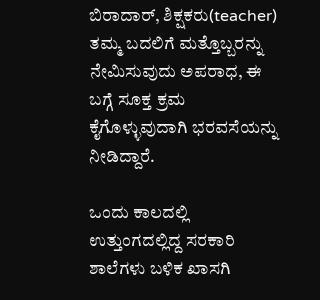ಬಿರಾದಾರ್‌, ಶಿಕ್ಷಕರು(teacher) ತಮ್ಮ ಬದಲಿಗೆ ಮತ್ತೊಬ್ಬರನ್ನು ನೇಮಿಸುವುದು ಅಪರಾಧ, ಈ ಬಗ್ಗೆ ಸೂಕ್ತ ಕ್ರಮ ಕೈಗೊಳ್ಳುವುದಾಗಿ ಭರವಸೆಯನ್ನು ನೀಡಿದ್ದಾರೆ.

ಒಂದು ಕಾಲದಲ್ಲಿ ಉತ್ತುಂಗದಲ್ಲಿದ್ದ ಸರಕಾರಿ ಶಾಲೆಗಳು ಬಳಿಕ ಖಾಸಗಿ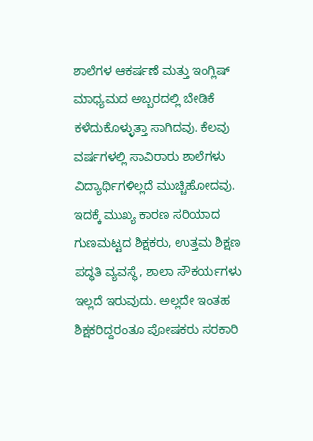ಶಾಲೆಗಳ ಆಕರ್ಷಣೆ ಮತ್ತು ಇಂಗ್ಲಿಷ್‌ ಮಾಧ್ಯಮದ ಅಬ್ಬರದಲ್ಲಿ ಬೇಡಿಕೆ ಕಳೆದುಕೊಳ್ಳುತ್ತಾ ಸಾಗಿದವು. ಕೆಲವು ವರ್ಷಗಳಲ್ಲಿ ಸಾವಿರಾರು ಶಾಲೆಗಳು ವಿದ್ಯಾರ್ಥಿಗಳಿಲ್ಲದೆ ಮುಚ್ಚಿಹೋದವು. ಇದಕ್ಕೆ ಮುಖ್ಯ ಕಾರಣ ಸರಿಯಾದ ಗುಣಮಟ್ಟದ ಶಿಕ್ಷಕರು, ಉತ್ತಮ ಶಿಕ್ಷಣ ಪದ್ಧತಿ ವ್ಯವಸ್ಥೆ, ಶಾಲಾ ಸೌಕರ್ಯಗಳು ಇಲ್ಲದೆ ಇರುವುದು. ಅಲ್ಲದೇ ಇಂತಹ ಶಿಕ್ಷಕರಿದ್ದರಂತೂ ಪೋಷಕರು ಸರಕಾರಿ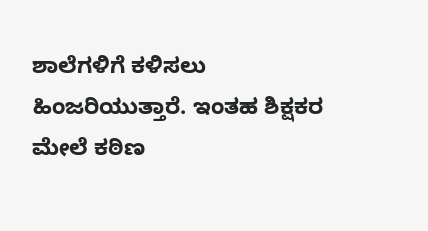ಶಾಲೆಗಳಿಗೆ ಕಳಿಸಲು ಹಿಂಜರಿಯುತ್ತಾರೆ. ಇಂತಹ ಶಿಕ್ಷಕರ ಮೇಲೆ ಕಠಿಣ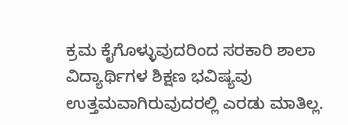ಕ್ರಮ ಕೈಗೊಳ್ಳುವುದರಿಂದ ಸರಕಾರಿ ಶಾಲಾ ವಿದ್ಯಾರ್ಥಿಗಳ ಶಿಕ್ಷಣ ಭವಿಷ್ಯವು ಉತ್ತಮವಾಗಿರುವುದರಲ್ಲಿ ಎರಡು ಮಾತಿಲ್ಲ.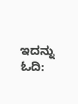ಇದನ್ನು ಓದಿ: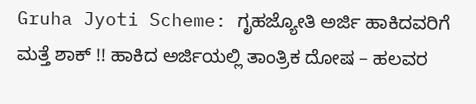Gruha Jyoti Scheme: ಗೃಹಜ್ಯೋತಿ ಅರ್ಜಿ ಹಾಕಿದವರಿಗೆ ಮತ್ತೆ ಶಾಕ್ !! ಹಾಕಿದ ಅರ್ಜಿಯಲ್ಲಿ ತಾಂತ್ರಿಕ ದೋಷ – ಹಲವರ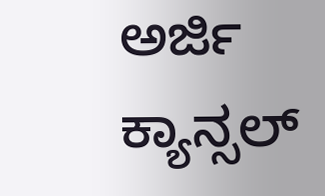ಅರ್ಜಿ ಕ್ಯಾನ್ಸಲ್